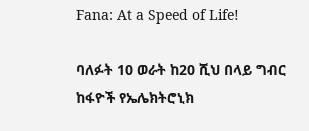Fana: At a Speed of Life!

ባለፉት 10 ወራት ከ20 ሺህ በላይ ግብር ከፋዮች የኤሌክትሮኒክ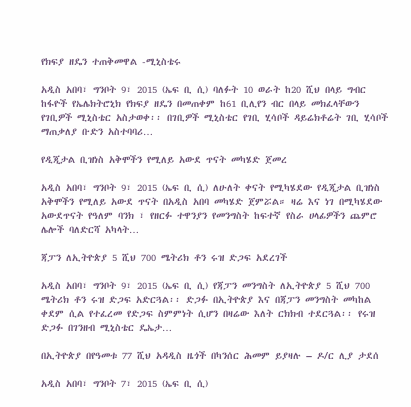የክፍያ ዘዴን ተጠቅመዋል -ሚኒስቴሩ

አዲስ አበባ፣ ግንቦት 9፣ 2015 (ኤፍ ቢ ሲ) ባለፉት 10 ወራት ከ20 ሺህ በላይ ግብር ከፋዮች የኤሌክትሮኒክ የክፍያ ዘዴን በመጠቀም ከ61 ቢሊየን ብር በላይ መክፈላቸውን የገቢዎች ሚኒስቴር አስታወቀ፡፡ በገቢዎች ሚኒስቴር የገቢ ሂሳቦች ዳይሬክቶሬት ገቢ ሂሳቦች ማጠቃለያ ቡድን አስተባባሪ…

የዲጂታል ቢዝነስ አቅሞችን የሚለይ አውደ ጥናት መካሄድ ጀመረ

አዲስ አበባ፣ ግንቦት 9፣ 2015 (ኤፍ ቢ ሲ) ለሁለት ቀናት የሚካሄደው የዲጂታል ቢዝነስ አቅሞችን የሚለይ አውደ ጥናት በአዲስ አበባ መካሄድ ጀምሯል። ዛሬ እና ነገ በሚካሄደው አውደጥናት የዓለም ባንክ ፣ የዘርፉ ተዋንያን የመንግስት ከፍተኛ የስራ ሀላፊዎችን ጨምሮ ሌሎች ባለድርሻ አካላት…

ጃፓን ለኢትዮጵያ 5 ሺህ 700 ሜትሪክ ቶን ሩዝ ድጋፍ አደረገች

አዲስ አበባ፣ ግንቦት 9፣ 2015 (ኤፍ ቢ ሲ) የጃፓን መንግስት ለኢትዮጵያ 5 ሺህ 700 ሜትሪክ ቶን ሩዝ ድጋፍ አድርጓል፡፡ ድጋፉ በኢትዮጵያ እና በጃፓን መንግስት መካከል ቀደም ሲል የተፈረመ የድጋፍ ስምምነት ሲሆን በዛሬው እለት ርክክብ ተደርጓል፡፡ የሩዝ ድጋፉ በገንዘብ ሚኒስቴር ዴኤታ…

በኢትዮጵያ በየዓመቱ 77 ሺህ አዳዲስ ዜጎች በካንሰር ሕመም ይያዛሉ – ዶ/ር ሊያ ታደሰ

አዲስ አበባ፣ ግንቦት 7፣ 2015 (ኤፍ ቢ ሲ)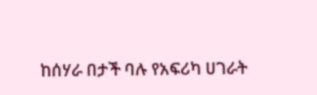ከሰሃራ በታች ባሉ የአፍሪካ ሀገራት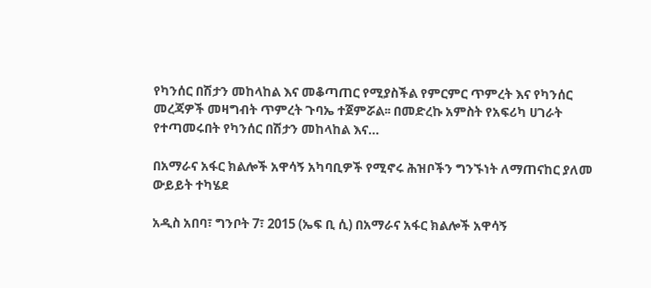የካንሰር በሽታን መከላከል እና መቆጣጠር የሚያስችል የምርምር ጥምረት እና የካንሰር መረጃዎች መዛግብት ጥምረት ጉባኤ ተጀምሯል፡፡ በመድረኩ አምስት የአፍሪካ ሀገራት የተጣመሩበት የካንሰር በሽታን መከላከል እና…

በአማራና አፋር ክልሎች አዋሳኝ አካባቢዎች የሚኖሩ ሕዝቦችን ግንኙነት ለማጠናከር ያለመ ውይይት ተካሄደ

አዲስ አበባ፣ ግንቦት 7፣ 2015 (ኤፍ ቢ ሲ) በአማራና አፋር ክልሎች አዋሳኝ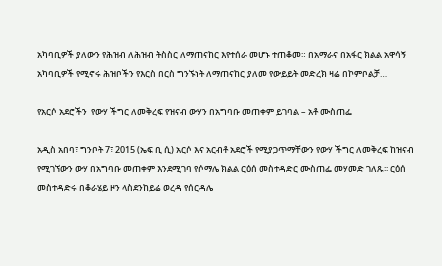አካባቢዎች ያለውን የሕዝብ ለሕዝብ ትስስር ለማጠናከር እየተሰራ መሆኑ ተጠቆመ። በአማራና በአፋር ክልል አዋሳኝ አካባቢዎች የሚኖሩ ሕዝቦችን የእርስ በርስ ግንኙነት ለማጠናከር ያለመ የውይይት መድረክ ዛሬ በኮምቦልቻ…

የአርሶ አደሮችን  የውሃ ችግር ለመቅረፍ የዝናብ ውሃን በአግባቡ መጠቀም ይገባል – አቶ ሙስጠፌ

አዲስ አበባ፣ ግንቦት 7፣ 2015 (ኤፍ ቢ ሲ) አርሶ እና አርብቶ አደሮች የሚያጋጥማቸውን የውሃ ችግር ለመቅረፍ ከዝናብ የሚገኘውን ውሃ በአግባቡ መጠቀም እንደሚገባ የሶማሌ ክልል ርዕሰ መስተዳድር ሙስጠፌ መሃመድ ገለጹ፡፡ ርዕሰ መስተዳድሩ በቆራሄይ ዞን ላስደንከይሬ ወረዳ የሰርዳሌ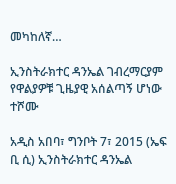መካከለኛ…

ኢንስትራክተር ዳንኤል ገብረማርያም የዋልያዎቹ ጊዜያዊ አሰልጣኝ ሆነው ተሾሙ

አዲስ አበባ፣ ግንቦት 7፣ 2015 (ኤፍ ቢ ሲ) ኢንስትራክተር ዳንኤል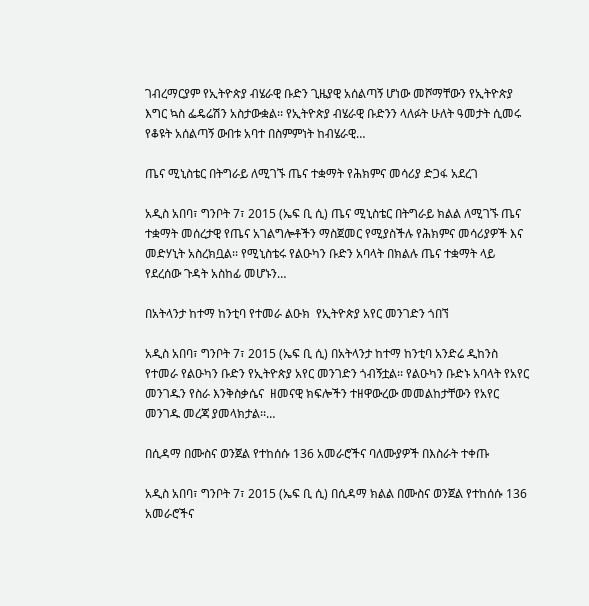ገብረማርያም የኢትዮጵያ ብሄራዊ ቡድን ጊዜያዊ አሰልጣኝ ሆነው መሾማቸውን የኢትዮጵያ እግር ኳስ ፌዴሬሽን አስታውቋል፡፡ የኢትዮጵያ ብሄራዊ ቡድንን ላለፉት ሁለት ዓመታት ሲመሩ የቆዩት አሰልጣኝ ውበቱ አባተ በስምምነት ከብሄራዊ…

ጤና ሚኒስቴር በትግራይ ለሚገኙ ጤና ተቋማት የሕክምና መሳሪያ ድጋፋ አደረገ

አዲስ አበባ፣ ግንቦት 7፣ 2015 (ኤፍ ቢ ሲ) ጤና ሚኒስቴር በትግራይ ክልል ለሚገኙ ጤና ተቋማት መሰረታዊ የጤና አገልግሎቶችን ማስጀመር የሚያስችሉ የሕክምና መሳሪያዎች እና መድሃኒት አስረክቧል፡፡ የሚኒስቴሩ የልዑካን ቡድን አባላት በክልሉ ጤና ተቋማት ላይ የደረሰው ጉዳት አስከፊ መሆኑን…

በአትላንታ ከተማ ከንቲባ የተመራ ልዑክ  የኢትዮጵያ አየር መንገድን ጎበኘ

አዲስ አበባ፣ ግንቦት 7፣ 2015 (ኤፍ ቢ ሲ) በአትላንታ ከተማ ከንቲባ አንድሬ ዲከንስ የተመራ የልዑካን ቡድን የኢትዮጵያ አየር መንገድን ጎብኝቷል፡፡ የልዑካን ቡድኑ አባላት የአየር መንገዱን የስራ እንቅስቃሴና  ዘመናዊ ክፍሎችን ተዘዋውረው መመልከታቸውን የአየር መንገዱ መረጃ ያመላክታል፡፡…

በሲዳማ በሙስና ወንጀል የተከሰሱ 136 አመራሮችና ባለሙያዎች በእስራት ተቀጡ

አዲስ አበባ፣ ግንቦት 7፣ 2015 (ኤፍ ቢ ሲ) በሲዳማ ክልል በሙስና ወንጀል የተከሰሱ 136 አመራሮችና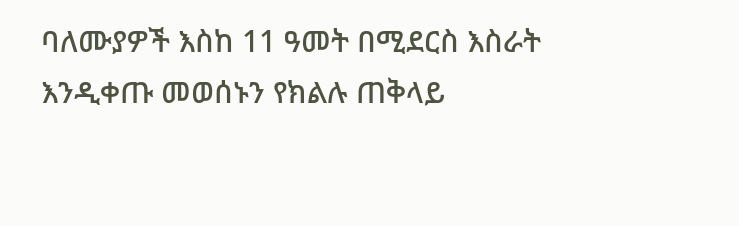ባለሙያዎች እስከ 11 ዓመት በሚደርስ እስራት እንዲቀጡ መወሰኑን የክልሉ ጠቅላይ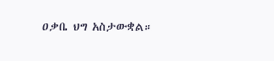ዐቃቤ ህግ አስታውቋል።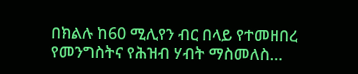በክልሉ ከ60 ሚሊየን ብር በላይ የተመዘበረ የመንግስትና የሕዝብ ሃብት ማስመለስ…